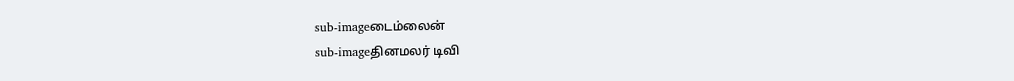sub-imageடைம்லைன்
sub-imageதினமலர் டிவி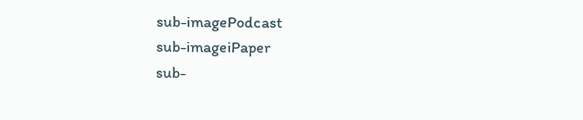sub-imagePodcast
sub-imageiPaper
sub-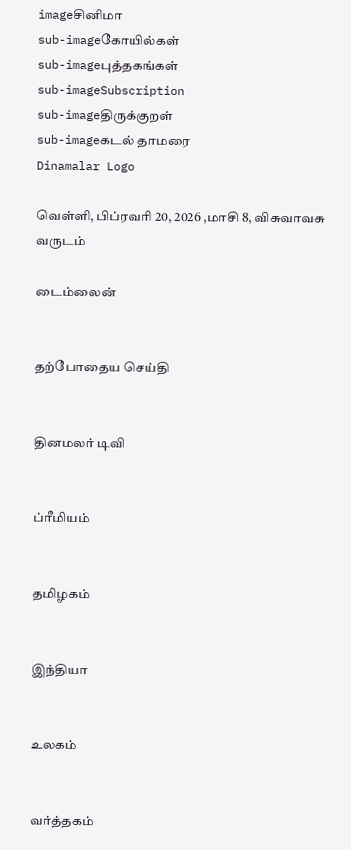imageசினிமா
sub-imageகோயில்கள்
sub-imageபுத்தகங்கள்
sub-imageSubscription
sub-imageதிருக்குறள்
sub-imageகடல் தாமரை
Dinamalar Logo

வெள்ளி, பிப்ரவரி 20, 2026 ,மாசி 8, விசுவாவசு வருடம்

டைம்லைன்


தற்போதைய செய்தி


தினமலர் டிவி


ப்ரீமியம்


தமிழகம்


இந்தியா


உலகம்


வர்த்தகம்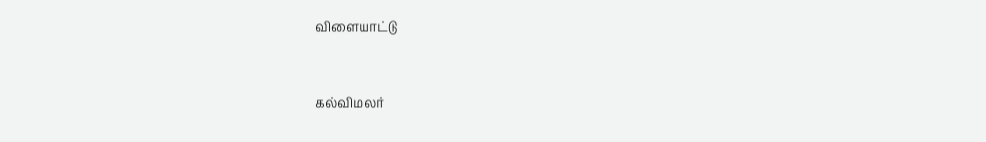விளையாட்டு


கல்விமலர்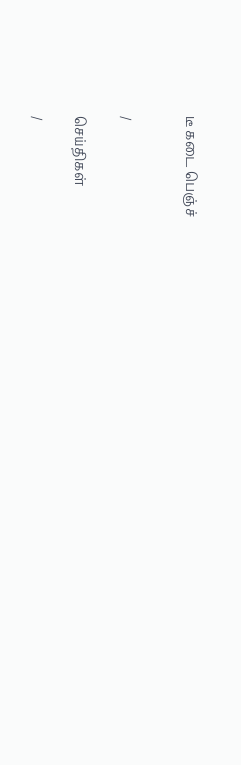டீ கடை பெஞ்ச்


/

செய்திகள்

/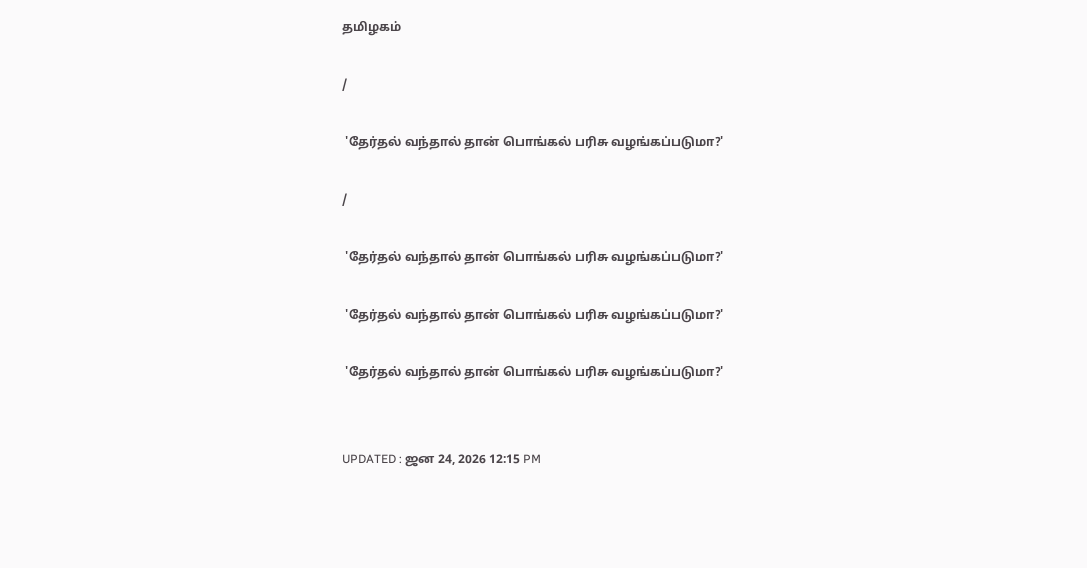தமிழகம்

/

 'தேர்தல் வந்தால் தான் பொங்கல் பரிசு வழங்கப்படுமா?'

/

 'தேர்தல் வந்தால் தான் பொங்கல் பரிசு வழங்கப்படுமா?'

 'தேர்தல் வந்தால் தான் பொங்கல் பரிசு வழங்கப்படுமா?'

 'தேர்தல் வந்தால் தான் பொங்கல் பரிசு வழங்கப்படுமா?'


UPDATED : ஜன 24, 2026 12:15 PM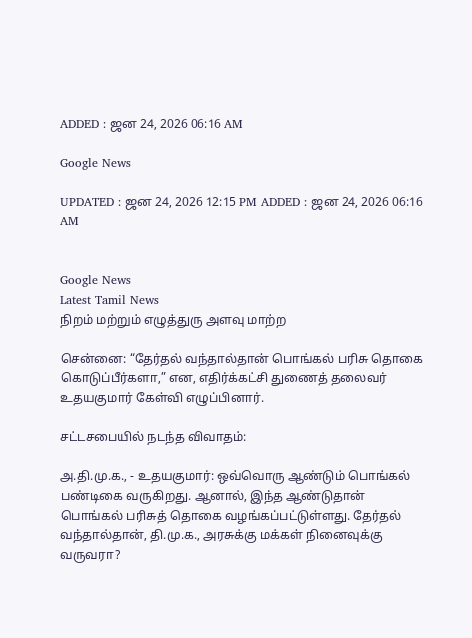ADDED : ஜன 24, 2026 06:16 AM

Google News

UPDATED : ஜன 24, 2026 12:15 PM ADDED : ஜன 24, 2026 06:16 AM


Google News
Latest Tamil News
நிறம் மற்றும் எழுத்துரு அளவு மாற்ற

சென்னை: “தேர்தல் வந்தால்தான் பொங்கல் பரிசு தொகை கொடுப்பீர்களா,” என, எதிர்க்கட்சி துணைத் தலைவர் உதயகுமார் கேள்வி எழுப்பினார்.

சட்டசபையில் நடந்த விவாதம்:

அ.தி.மு.க., - உதயகுமார்: ஒவ்வொரு ஆண்டும் பொங்கல் பண்டிகை வருகிறது. ஆனால், இந்த ஆண்டுதான் பொங்கல் பரிசுத் தொகை வழங்கப்பட்டுள்ளது. தேர்தல் வந்தால்தான், தி.மு.க., அரசுக்கு மக்கள் நினைவுக்கு வருவரா?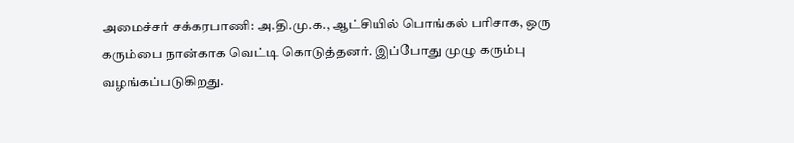அமைச்சர் சக்கரபாணி: அ.தி.மு.க., ஆட்சியில் பொங்கல் பரிசாக, ஒரு கரும்பை நான்காக வெட்டி கொடுத்தனர். இப்போது முழு கரும்பு வழங்கப்படுகிறது.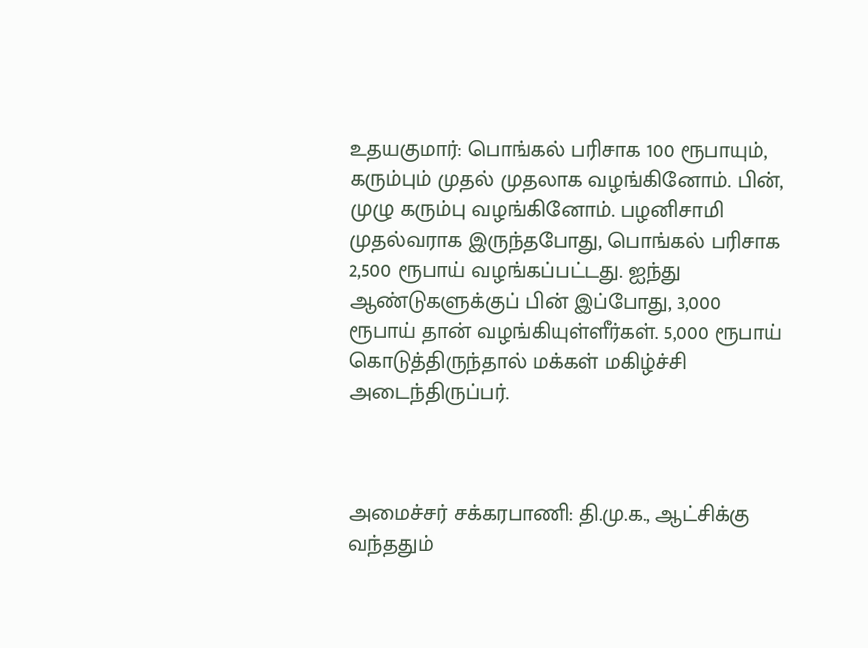உதயகுமார்: பொங்கல் பரிசாக 100 ரூபாயும், கரும்பும் முதல் முதலாக வழங்கினோம். பின், முழு கரும்பு வழங்கினோம். பழனிசாமி முதல்வராக இருந்தபோது, பொங்கல் பரிசாக 2,500 ரூபாய் வழங்கப்பட்டது. ஐந்து ஆண்டுகளுக்குப் பின் இப்போது, 3,000 ரூபாய் தான் வழங்கியுள்ளீர்கள். 5,000 ரூபாய் கொடுத்திருந்தால் மக்கள் மகிழ்ச்சி அடைந்திருப்பர்.



அமைச்சர் சக்கரபாணி: தி.மு.க., ஆட்சிக்கு வந்ததும்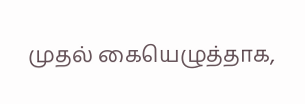முதல் கையெழுத்தாக,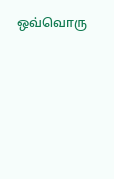ஒவ்வொரு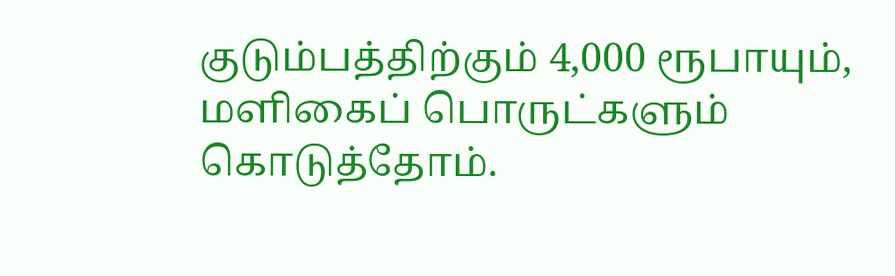குடும்பத்திற்கும் 4,000 ரூபாயும், மளிகைப் பொருட்களும் கொடுத்தோம்.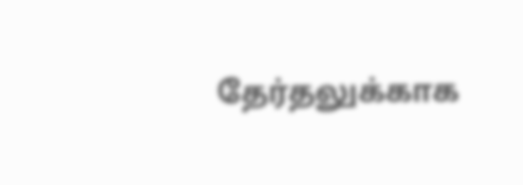தேர்தலுக்காக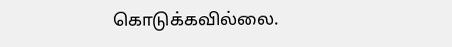கொடுக்கவில்லை.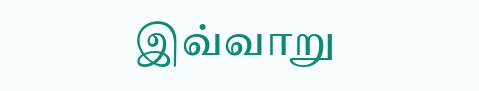இவ்வாறு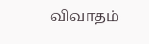விவாதம்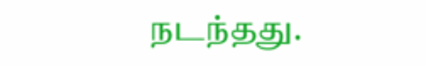நடந்தது.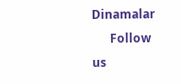Dinamalar
      Follow us